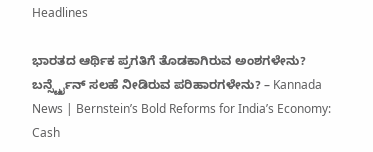Headlines

ಭಾರತದ ಆರ್ಥಿಕ ಪ್ರಗತಿಗೆ ತೊಡಕಾಗಿರುವ ಅಂಶಗಳೇನು? ಬರ್ನ್ಸ್ಟೈನ್ ಸಲಹೆ ನೀಡಿರುವ ಪರಿಹಾರಗಳೇನು? – Kannada News | Bernstein’s Bold Reforms for India’s Economy: Cash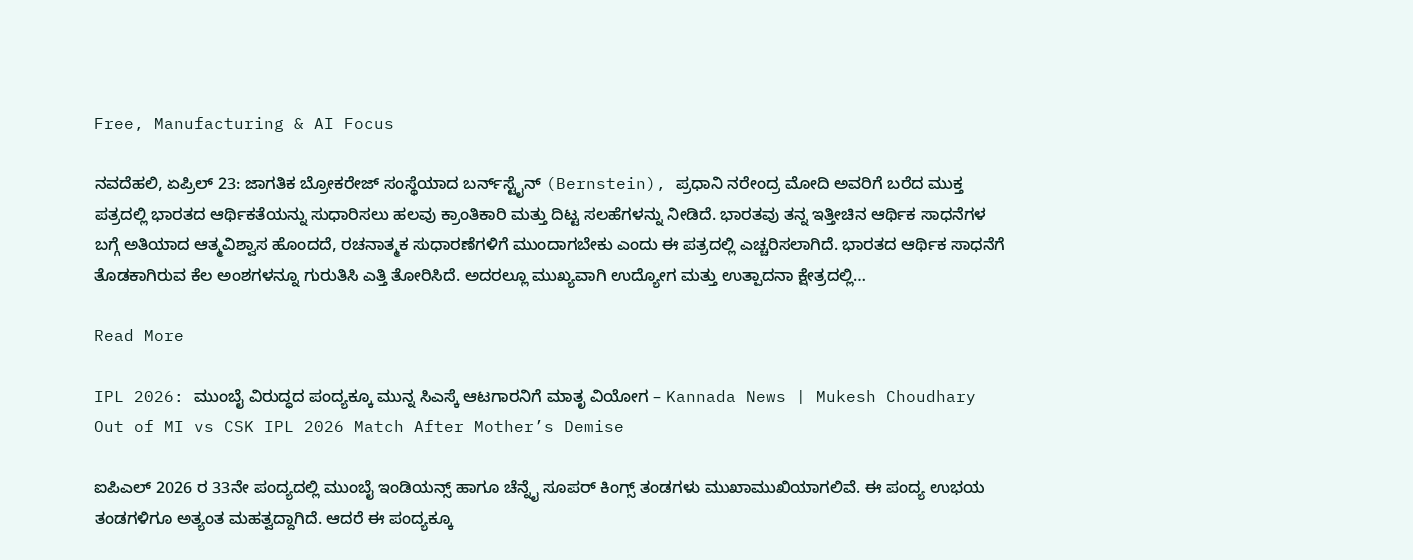Free, Manufacturing & AI Focus

ನವದೆಹಲಿ, ಏಪ್ರಿಲ್ 23: ಜಾಗತಿಕ ಬ್ರೋಕರೇಜ್ ಸಂಸ್ಥೆಯಾದ ಬರ್ನ್‌ಸ್ಟೈನ್ (Bernstein), ಪ್ರಧಾನಿ ನರೇಂದ್ರ ಮೋದಿ ಅವರಿಗೆ ಬರೆದ ಮುಕ್ತ ಪತ್ರದಲ್ಲಿ ಭಾರತದ ಆರ್ಥಿಕತೆಯನ್ನು ಸುಧಾರಿಸಲು ಹಲವು ಕ್ರಾಂತಿಕಾರಿ ಮತ್ತು ದಿಟ್ಟ ಸಲಹೆಗಳನ್ನು ನೀಡಿದೆ. ಭಾರತವು ತನ್ನ ಇತ್ತೀಚಿನ ಆರ್ಥಿಕ ಸಾಧನೆಗಳ ಬಗ್ಗೆ ಅತಿಯಾದ ಆತ್ಮವಿಶ್ವಾಸ ಹೊಂದದೆ, ರಚನಾತ್ಮಕ ಸುಧಾರಣೆಗಳಿಗೆ ಮುಂದಾಗಬೇಕು ಎಂದು ಈ ಪತ್ರದಲ್ಲಿ ಎಚ್ಚರಿಸಲಾಗಿದೆ. ಭಾರತದ ಆರ್ಥಿಕ ಸಾಧನೆಗೆ ತೊಡಕಾಗಿರುವ ಕೆಲ ಅಂಶಗಳನ್ನೂ ಗುರುತಿಸಿ ಎತ್ತಿ ತೋರಿಸಿದೆ. ಅದರಲ್ಲೂ ಮುಖ್ಯವಾಗಿ ಉದ್ಯೋಗ ಮತ್ತು ಉತ್ಪಾದನಾ ಕ್ಷೇತ್ರದಲ್ಲಿ…

Read More

IPL 2026: ಮುಂಬೈ ವಿರುದ್ಧದ ಪಂದ್ಯಕ್ಕೂ ಮುನ್ನ ಸಿಎಸ್ಕೆ ಆಟಗಾರನಿಗೆ ಮಾತೃ ವಿಯೋಗ – Kannada News | Mukesh Choudhary Out of MI vs CSK IPL 2026 Match After Mother’s Demise

ಐಪಿಎಲ್ 2026 ರ 33ನೇ ಪಂದ್ಯದಲ್ಲಿ ಮುಂಬೈ ಇಂಡಿಯನ್ಸ್ ಹಾಗೂ ಚೆನ್ನೈ ಸೂಪರ್ ಕಿಂಗ್ಸ್ ತಂಡಗಳು ಮುಖಾಮುಖಿಯಾಗಲಿವೆ. ಈ ಪಂದ್ಯ ಉಭಯ ತಂಡಗಳಿಗೂ ಅತ್ಯಂತ ಮಹತ್ವದ್ದಾಗಿದೆ. ಆದರೆ ಈ ಪಂದ್ಯಕ್ಕೂ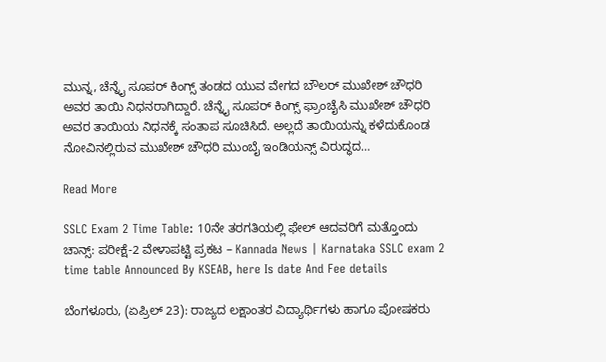ಮುನ್ನ, ಚೆನ್ನೈ ಸೂಪರ್ ಕಿಂಗ್ಸ್ ತಂಡದ ಯುವ ವೇಗದ ಬೌಲರ್ ಮುಖೇಶ್ ಚೌಧರಿ ಅವರ ತಾಯಿ ನಿಧನರಾಗಿದ್ದಾರೆ. ಚೆನ್ನೈ ಸೂಪರ್ ಕಿಂಗ್ಸ್ ಫ್ರಾಂಚೈಸಿ ಮುಖೇಶ್ ಚೌಧರಿ ಅವರ ತಾಯಿಯ ನಿಧನಕ್ಕೆ ಸಂತಾಪ ಸೂಚಿಸಿದೆ. ಅಲ್ಲದೆ ತಾಯಿಯನ್ನು ಕಳೆದುಕೊಂಡ ನೋವಿನಲ್ಲಿರುವ ಮುಖೇಶ್ ಚೌಧರಿ ಮುಂಬೈ ಇಂಡಿಯನ್ಸ್ ವಿರುದ್ಧದ…

Read More

SSLC Exam 2 Time Table: 10ನೇ ತರಗತಿಯಲ್ಲಿ ಫೇಲ್ ಆದವರಿಗೆ ಮತ್ತೊಂದು ಚಾನ್ಸ್: ಪರೀಕ್ಷೆ-2 ವೇಳಾಪಟ್ಟಿ ಪ್ರಕಟ – Kannada News | Karnataka SSLC exam 2 time table Announced By KSEAB, here Is date And Fee details

ಬೆಂಗಳೂರು, (ಏಪ್ರಿಲ್ 23): ರಾಜ್ಯದ ಲಕ್ಷಾಂತರ ವಿದ್ಯಾರ್ಥಿಗಳು ಹಾಗೂ ಪೋಷಕರು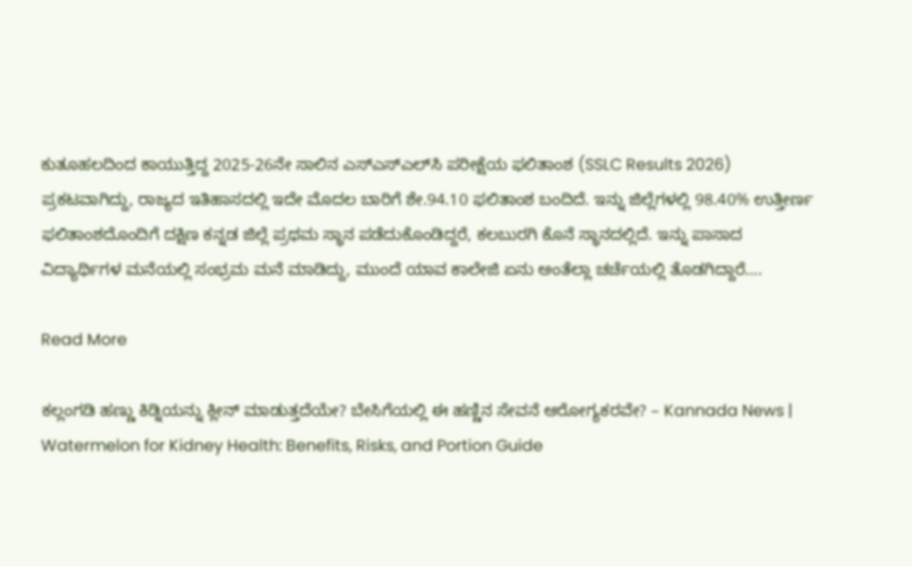ಕುತೂಹಲದಿಂದ ಕಾಯುತ್ತಿದ್ದ 2025-26ನೇ ಸಾಲಿನ ಎಸ್‌ಎಸ್‌ಎಲ್‌ಸಿ ಪರೀಕ್ಷೆಯ ಫಲಿತಾಂಶ (SSLC Results 2026)   ಪ್ರಕಟವಾಗಿದ್ದು, ರಾಜ್ಯದ ಇತಿಹಾಸದಲ್ಲಿ ಇದೇ ಮೊದಲ ಬಾರಿಗೆ ಶೇ.94.10 ಫಲಿತಾಂಶ ಬಂದಿದೆ. ಇನ್ನು ಜಿಲ್ಲೆಗಳಲ್ಲಿ 98.40% ಉತ್ತೀರ್ಣ ಫಲಿತಾಂಶದೊಂದಿಗೆ ದಕ್ಷಿಣ ಕನ್ನಡ ಜಿಲ್ಲೆ ಪ್ರಥಮ‌ ಸ್ಥಾನ ಪಡೆದುಕೊಂಡಿದ್ದರೆ, ಕಲಬುರಗಿ ಕೊನೆ ಸ್ಥಾನದಲ್ಲಿದೆ. ಇನ್ನು ಪಾಸಾದ ವಿದ್ಯಾರ್ಥಿಗಳ ಮನೆಯಲ್ಲಿ ಸಂಭ್ರಮ ಮನೆ ಮಾಡಿದ್ದು, ಮುಂದೆ ಯಾವ ಕಾಲೇಜಿ ಏನು ಅಂತೆಲ್ಲಾ ಚರ್ಚೆಯಲ್ಲಿ ತೊಡಗಿದ್ದಾರೆ….

Read More

ಕಲ್ಲಂಗಡಿ ಹಣ್ಣು ಕಿಡ್ನಿಯನ್ನು ಕ್ಲೀನ್ ಮಾಡುತ್ತದೆಯೇ? ಬೇಸಿಗೆಯಲ್ಲಿ ಈ ಹಣ್ಣಿನ ಸೇವನೆ ಆರೋಗ್ಯಕರವೇ? – Kannada News | Watermelon for Kidney Health: Benefits, Risks, and Portion Guide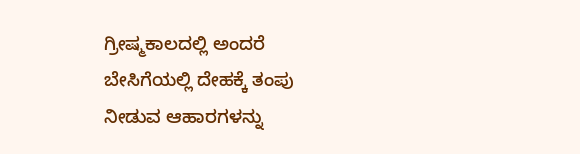ಗ್ರೀಷ್ಮಕಾಲದಲ್ಲಿ ಅಂದರೆ ಬೇಸಿಗೆಯಲ್ಲಿ ದೇಹಕ್ಕೆ ತಂಪು ನೀಡುವ ಆಹಾರಗಳನ್ನು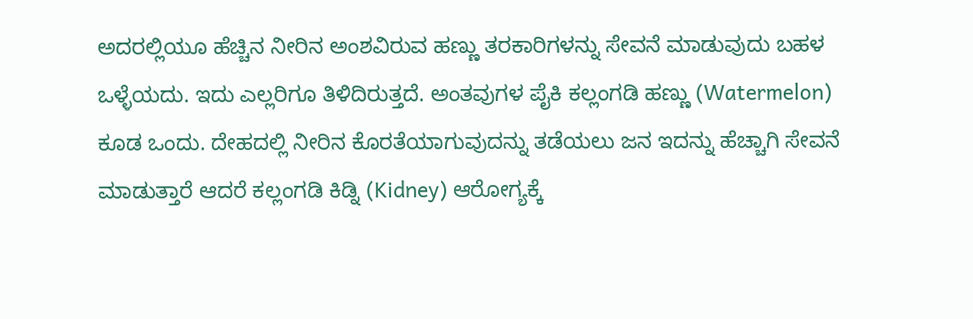ಅದರಲ್ಲಿಯೂ ಹೆಚ್ಚಿನ ನೀರಿನ ಅಂಶವಿರುವ ಹಣ್ಣು ತರಕಾರಿಗಳನ್ನು ಸೇವನೆ ಮಾಡುವುದು ಬಹಳ ಒಳ್ಳೆಯದು. ಇದು ಎಲ್ಲರಿಗೂ ತಿಳಿದಿರುತ್ತದೆ. ಅಂತವುಗಳ ಪೈಕಿ ಕಲ್ಲಂಗಡಿ ಹಣ್ಣು (Watermelon) ಕೂಡ ಒಂದು. ದೇಹದಲ್ಲಿ ನೀರಿನ ಕೊರತೆಯಾಗುವುದನ್ನು ತಡೆಯಲು ಜನ ಇದನ್ನು ಹೆಚ್ಚಾಗಿ ಸೇವನೆ ಮಾಡುತ್ತಾರೆ ಆದರೆ ಕಲ್ಲಂಗಡಿ ಕಿಡ್ನಿ (Kidney) ಆರೋಗ್ಯಕ್ಕೆ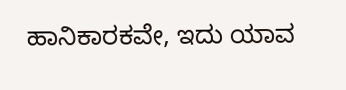ಹಾನಿಕಾರಕವೇ, ಇದು ಯಾವ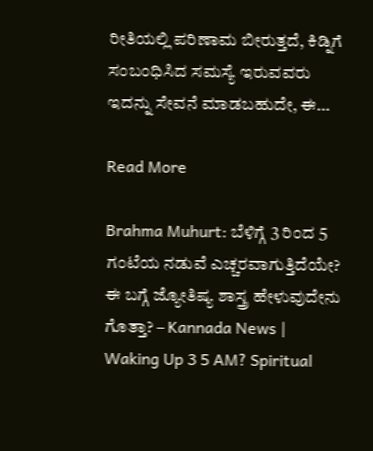ರೀತಿಯಲ್ಲಿ ಪರಿಣಾಮ ಬೀರುತ್ತದೆ, ಕಿಡ್ನಿಗೆ ಸಂಬಂಧಿಸಿದ ಸಮಸ್ಯೆ ಇರುವವರು ಇದನ್ನು ಸೇವನೆ ಮಾಡಬಹುದೇ, ಈ…

Read More

Brahma Muhurt: ಬೆಳಿಗ್ಗೆ 3 ರಿಂದ 5 ಗಂಟೆಯ ನಡುವೆ ಎಚ್ಚರವಾಗುತ್ತಿದೆಯೇ? ಈ ಬಗ್ಗೆ ಜ್ಯೋತಿಷ್ಯ ಶಾಸ್ತ್ರ ಹೇಳುವುದೇನು ಗೊತ್ತಾ? – Kannada News | Waking Up 3 5 AM? Spiritual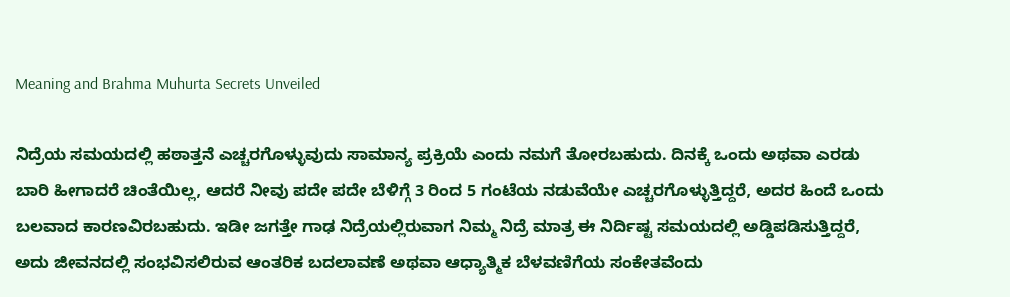Meaning and Brahma Muhurta Secrets Unveiled

ನಿದ್ರೆಯ ಸಮಯದಲ್ಲಿ ಹಠಾತ್ತನೆ ಎಚ್ಚರಗೊಳ್ಳುವುದು ಸಾಮಾನ್ಯ ಪ್ರಕ್ರಿಯೆ ಎಂದು ನಮಗೆ ತೋರಬಹುದು. ದಿನಕ್ಕೆ ಒಂದು ಅಥವಾ ಎರಡು ಬಾರಿ ಹೀಗಾದರೆ ಚಿಂತೆಯಿಲ್ಲ, ಆದರೆ ನೀವು ಪದೇ ಪದೇ ಬೆಳಿಗ್ಗೆ 3 ರಿಂದ 5 ಗಂಟೆಯ ನಡುವೆಯೇ ಎಚ್ಚರಗೊಳ್ಳುತ್ತಿದ್ದರೆ, ಅದರ ಹಿಂದೆ ಒಂದು ಬಲವಾದ ಕಾರಣವಿರಬಹುದು. ಇಡೀ ಜಗತ್ತೇ ಗಾಢ ನಿದ್ರೆಯಲ್ಲಿರುವಾಗ ನಿಮ್ಮ ನಿದ್ರೆ ಮಾತ್ರ ಈ ನಿರ್ದಿಷ್ಟ ಸಮಯದಲ್ಲಿ ಅಡ್ಡಿಪಡಿಸುತ್ತಿದ್ದರೆ, ಅದು ಜೀವನದಲ್ಲಿ ಸಂಭವಿಸಲಿರುವ ಆಂತರಿಕ ಬದಲಾವಣೆ ಅಥವಾ ಆಧ್ಯಾತ್ಮಿಕ ಬೆಳವಣಿಗೆಯ ಸಂಕೇತವೆಂದು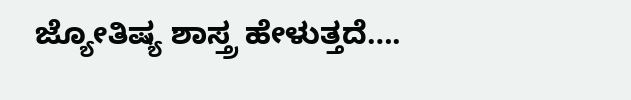ಜ್ಯೋತಿಷ್ಯ ಶಾಸ್ತ್ರ ಹೇಳುತ್ತದೆ….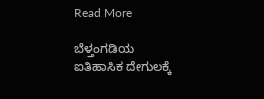Read More

ಬೆಳ್ತಂಗಡಿಯ ಐತಿಹಾಸಿಕ ದೇಗುಲಕ್ಕೆ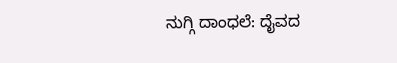ನುಗ್ಗಿ ದಾಂಧಲೆ: ದೈವದ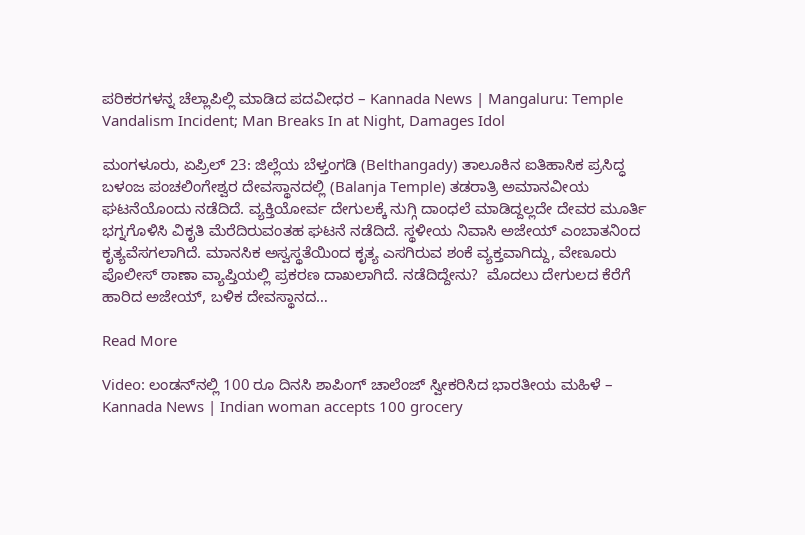ಪರಿಕರಗಳನ್ನ ಚೆಲ್ಲಾಪಿಲ್ಲಿ ಮಾಡಿದ ಪದವೀಧರ – Kannada News | Mangaluru: Temple Vandalism Incident; Man Breaks In at Night, Damages Idol

ಮಂಗಳೂರು, ಏಪ್ರಿಲ್ 23: ಜಿಲ್ಲೆಯ ಬೆಳ್ತಂಗಡಿ (Belthangady) ತಾಲೂಕಿನ ಐತಿಹಾಸಿಕ ಪ್ರಸಿದ್ಧ ಬಳಂಜ ಪಂಚಲಿಂಗೇಶ್ವರ ದೇವಸ್ಥಾನದಲ್ಲಿ (Balanja Temple) ತಡರಾತ್ರಿ ಅಮಾನವೀಯ ಘಟನೆಯೊಂದು ನಡೆದಿದೆ. ವ್ಯಕ್ತಿಯೋರ್ವ ದೇಗುಲಕ್ಕೆ ನುಗ್ಗಿ ದಾಂಧಲೆ ಮಾಡಿದ್ದಲ್ಲದೇ ದೇವರ ಮೂರ್ತಿ ಭಗ್ನಗೊಳಿಸಿ ವಿಕೃತಿ ಮೆರೆದಿರುವಂತಹ ಘಟನೆ ನಡೆದಿದೆ. ಸ್ಥಳೀಯ ನಿವಾಸಿ ಅಜೇಯ್ ಎಂಬಾತನಿಂದ ಕೃತ್ಯವೆಸಗಲಾಗಿದೆ. ಮಾನಸಿಕ ಅಸ್ವಸ್ಥತೆಯಿಂದ ಕೃತ್ಯ ಎಸಗಿರುವ ಶಂಕೆ ವ್ಯಕ್ತವಾಗಿದ್ದು, ವೇಣೂರು ಪೊಲೀಸ್ ಠಾಣಾ ವ್ಯಾಪ್ತಿಯಲ್ಲಿ ಪ್ರಕರಣ ದಾಖಲಾಗಿದೆ. ನಡೆದಿದ್ದೇನು?  ಮೊದಲು ದೇಗುಲದ ಕೆರೆಗೆ ಹಾರಿದ ಅಜೇಯ್, ಬಳಿಕ ದೇವಸ್ಥಾನದ…

Read More

Video: ಲಂಡನ್‌ನಲ್ಲಿ 100 ರೂ ದಿನಸಿ ಶಾಪಿಂಗ್ ಚಾಲೆಂಜ್‌ ಸ್ವೀಕರಿಸಿದ ಭಾರತೀಯ ಮಹಿಳೆ – Kannada News | Indian woman accepts 100 grocery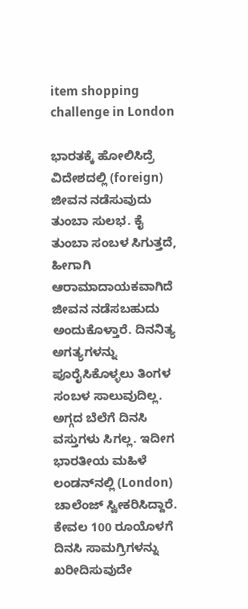item shopping challenge in London

ಭಾರತಕ್ಕೆ ಹೋಲಿಸಿದ್ರೆ ವಿದೇಶದಲ್ಲಿ (foreign) ಜೀವನ ನಡೆಸುವುದು ತುಂಬಾ ಸುಲಭ. ಕೈ ತುಂಬಾ ಸಂಬಳ ಸಿಗುತ್ತದೆ, ಹೀಗಾಗಿ ಆರಾಮಾದಾಯಕವಾಗಿದೆ ಜೀವನ ನಡೆಸಬಹುದು ಅಂದುಕೊಳ್ತಾರೆ. ದಿನನಿತ್ಯ ಅಗತ್ಯಗಳನ್ನು ಪೂರೈಸಿಕೊಳ್ಳಲು ತಿಂಗಳ ಸಂಬಳ ಸಾಲುವುದಿಲ್ಲ. ಅಗ್ಗದ ಬೆಲೆಗೆ ದಿನಸಿ ವಸ್ತುಗಳು ಸಿಗಲ್ಲ. ಇದೀಗ ಭಾರತೀಯ ಮಹಿಳೆ ಲಂಡನ್‌ನಲ್ಲಿ (London) ಚಾಲೆಂಜ್ ಸ್ವೀಕರಿಸಿದ್ದಾರೆ. ಕೇವಲ 100 ರೂಯೊಳಗೆ ದಿನಸಿ ಸಾಮಗ್ರಿಗಳನ್ನು ಖರೀದಿಸುವುದೇ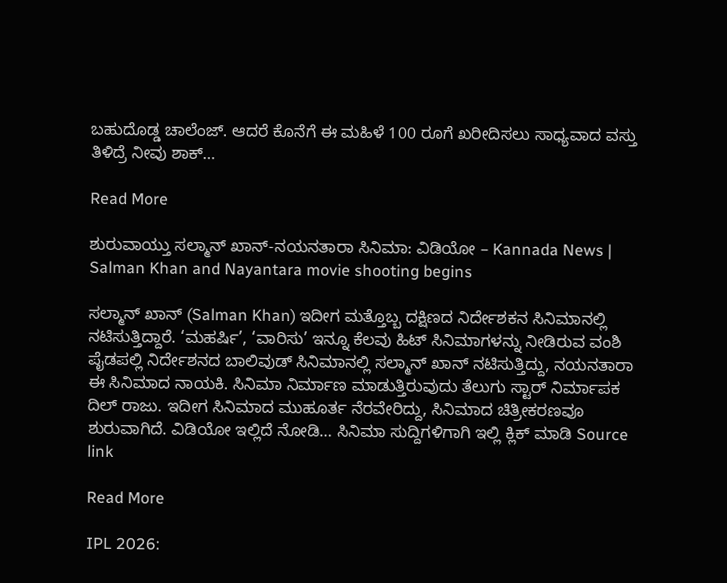ಬಹುದೊಡ್ಡ ಚಾಲೆಂಜ್. ಆದರೆ ಕೊನೆಗೆ ಈ ಮಹಿಳೆ 100 ರೂಗೆ ಖರೀದಿಸಲು ಸಾಧ್ಯವಾದ ವಸ್ತು ತಿಳಿದ್ರೆ ನೀವು ಶಾಕ್…

Read More

ಶುರುವಾಯ್ತು ಸಲ್ಮಾನ್ ಖಾನ್-ನಯನತಾರಾ ಸಿನಿಮಾ: ವಿಡಿಯೋ – Kannada News | Salman Khan and Nayantara movie shooting begins

ಸಲ್ಮಾನ್ ಖಾನ್ (Salman Khan) ಇದೀಗ ಮತ್ತೊಬ್ಬ ದಕ್ಷಿಣದ ನಿರ್ದೇಶಕನ ಸಿನಿಮಾನಲ್ಲಿ ನಟಿಸುತ್ತಿದ್ದಾರೆ. ‘ಮಹರ್ಷಿ’, ‘ವಾರಿಸು’ ಇನ್ನೂ ಕೆಲವು ಹಿಟ್ ಸಿನಿಮಾಗಳನ್ನು ನೀಡಿರುವ ವಂಶಿ ಪೈಡಪಲ್ಲಿ ನಿರ್ದೇಶನದ ಬಾಲಿವುಡ್ ಸಿನಿಮಾನಲ್ಲಿ ಸಲ್ಮಾನ್ ಖಾನ್ ನಟಿಸುತ್ತಿದ್ದು, ನಯನತಾರಾ ಈ ಸಿನಿಮಾದ ನಾಯಕಿ. ಸಿನಿಮಾ ನಿರ್ಮಾಣ ಮಾಡುತ್ತಿರುವುದು ತೆಲುಗು ಸ್ಟಾರ್ ನಿರ್ಮಾಪಕ ದಿಲ್ ರಾಜು. ಇದೀಗ ಸಿನಿಮಾದ ಮುಹೂರ್ತ ನೆರವೇರಿದ್ದು, ಸಿನಿಮಾದ ಚಿತ್ರೀಕರಣವೂ ಶುರುವಾಗಿದೆ. ವಿಡಿಯೋ ಇಲ್ಲಿದೆ ನೋಡಿ… ಸಿನಿಮಾ ಸುದ್ದಿಗಳಿಗಾಗಿ ಇಲ್ಲಿ ಕ್ಲಿಕ್ ಮಾಡಿ Source link

Read More

IPL 2026: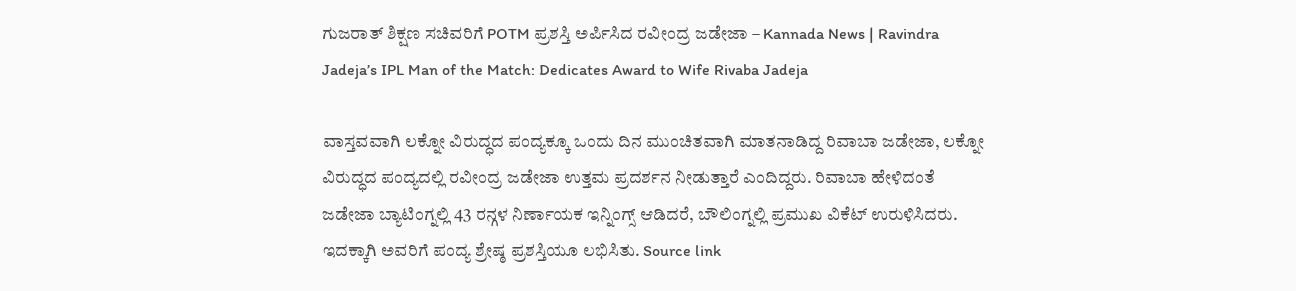ಗುಜರಾತ್ ಶಿಕ್ಷಣ ಸಚಿವರಿಗೆ POTM ಪ್ರಶಸ್ತಿ ಅರ್ಪಿಸಿದ ರವೀಂದ್ರ ಜಡೇಜಾ – Kannada News | Ravindra Jadeja’s IPL Man of the Match: Dedicates Award to Wife Rivaba Jadeja

ವಾಸ್ತವವಾಗಿ ಲಕ್ನೋ ವಿರುದ್ಧದ ಪಂದ್ಯಕ್ಕೂ ಒಂದು ದಿನ ಮುಂಚಿತವಾಗಿ ಮಾತನಾಡಿದ್ದ ರಿವಾಬಾ ಜಡೇಜಾ, ಲಕ್ನೋ ವಿರುದ್ಧದ ಪಂದ್ಯದಲ್ಲಿ ರವೀಂದ್ರ ಜಡೇಜಾ ಉತ್ತಮ ಪ್ರದರ್ಶನ ನೀಡುತ್ತಾರೆ ಎಂದಿದ್ದರು. ರಿವಾಬಾ ಹೇಳಿದಂತೆ ಜಡೇಜಾ ಬ್ಯಾಟಿಂಗ್ನಲ್ಲಿ 43 ರನ್ಗಳ ನಿರ್ಣಾಯಕ ಇನ್ನಿಂಗ್ಸ್ ಆಡಿದರೆ, ಬೌಲಿಂಗ್ನಲ್ಲಿ ಪ್ರಮುಖ ವಿಕೆಟ್ ಉರುಳಿಸಿದರು. ಇದಕ್ಕಾಗಿ ಅವರಿಗೆ ಪಂದ್ಯ ಶ್ರೇಷ್ಠ ಪ್ರಶಸ್ತಿಯೂ ಲಭಿಸಿತು. Source link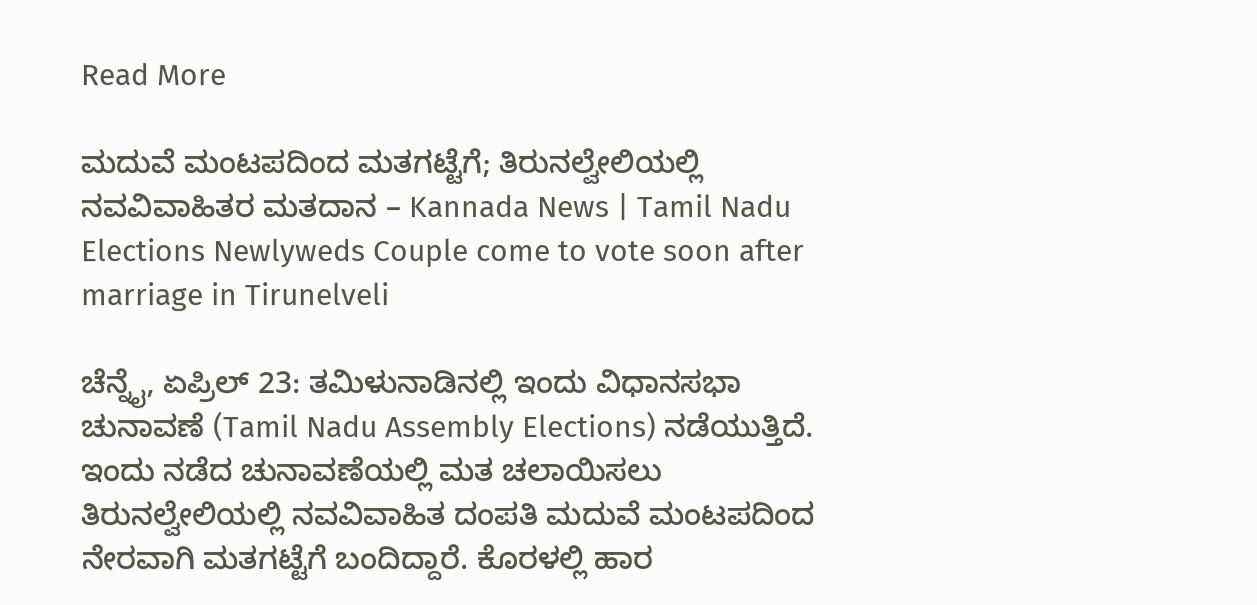Read More

ಮದುವೆ ಮಂಟಪದಿಂದ ಮತಗಟ್ಟೆಗೆ; ತಿರುನಲ್ವೇಲಿಯಲ್ಲಿ ನವವಿವಾಹಿತರ ಮತದಾನ – Kannada News | Tamil Nadu Elections Newlyweds Couple come to vote soon after marriage in Tirunelveli

ಚೆನ್ನೈ, ಏಪ್ರಿಲ್ 23: ತಮಿಳುನಾಡಿನಲ್ಲಿ ಇಂದು ವಿಧಾನಸಭಾ ಚುನಾವಣೆ (Tamil Nadu Assembly Elections) ನಡೆಯುತ್ತಿದೆ. ಇಂದು ನಡೆದ ಚುನಾವಣೆಯಲ್ಲಿ ಮತ ಚಲಾಯಿಸಲು ತಿರುನಲ್ವೇಲಿಯಲ್ಲಿ ನವವಿವಾಹಿತ ದಂಪತಿ ಮದುವೆ ಮಂಟಪದಿಂದ ನೇರವಾಗಿ ಮತಗಟ್ಟೆಗೆ ಬಂದಿದ್ದಾರೆ. ಕೊರಳಲ್ಲಿ ಹಾರ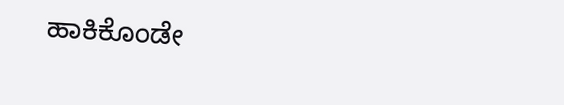ಹಾಕಿಕೊಂಡೇ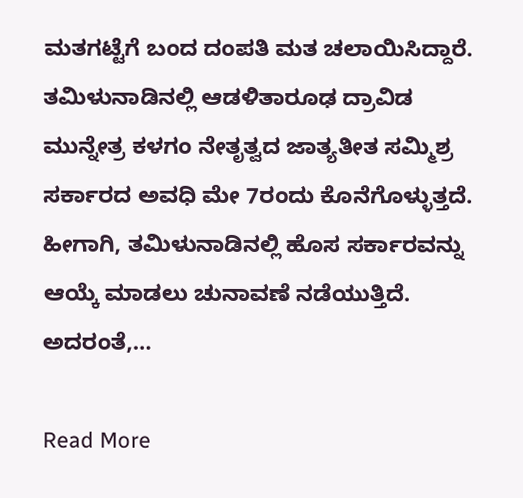ಮತಗಟ್ಟೆಗೆ ಬಂದ ದಂಪತಿ ಮತ ಚಲಾಯಿಸಿದ್ದಾರೆ. ತಮಿಳುನಾಡಿನಲ್ಲಿ ಆಡಳಿತಾರೂಢ ದ್ರಾವಿಡ ಮುನ್ನೇತ್ರ ಕಳಗಂ ನೇತೃತ್ವದ ಜಾತ್ಯತೀತ ಸಮ್ಮಿಶ್ರ ಸರ್ಕಾರದ ಅವಧಿ ಮೇ 7ರಂದು ಕೊನೆಗೊಳ್ಳುತ್ತದೆ. ಹೀಗಾಗಿ, ತಮಿಳುನಾಡಿನಲ್ಲಿ ಹೊಸ ಸರ್ಕಾರವನ್ನು ಆಯ್ಕೆ ಮಾಡಲು ಚುನಾವಣೆ ನಡೆಯುತ್ತಿದೆ. ಅದರಂತೆ,…

Read More